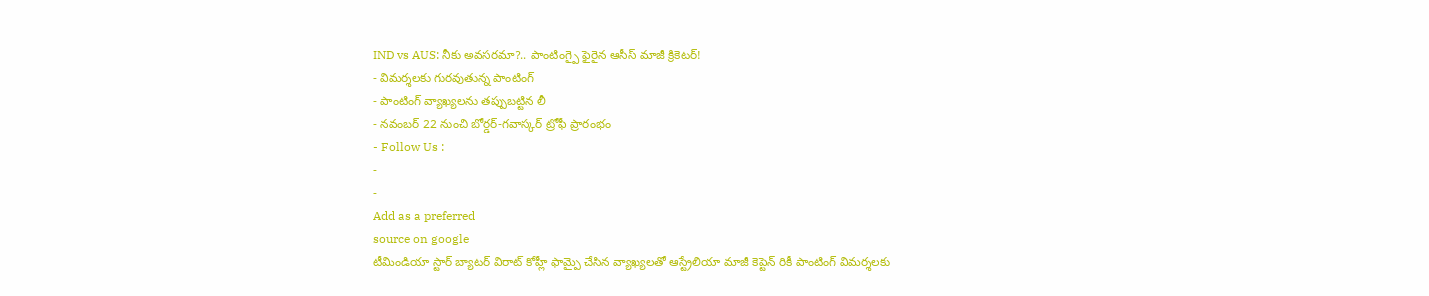IND vs AUS: నీకు అవసరమా?.. పాంటింగ్పై ఫైరైన ఆసీస్ మాజీ క్రికెటర్!
- విమర్శలకు గురవుతున్న పాంటింగ్
- పాంటింగ్ వ్యాఖ్యలను తప్పుబట్టిన లీ
- నవంబర్ 22 నుంచి బోర్డర్-గవాస్కర్ ట్రోఫీ ప్రారంభం
- Follow Us :
-
-
Add as a preferred
source on google
టీమిండియా స్టార్ బ్యాటర్ విరాట్ కోహ్లీ ఫామ్పై చేసిన వ్యాఖ్యలతో ఆస్ట్రేలియా మాజీ కెప్టెన్ రికీ పాంటింగ్ విమర్శలకు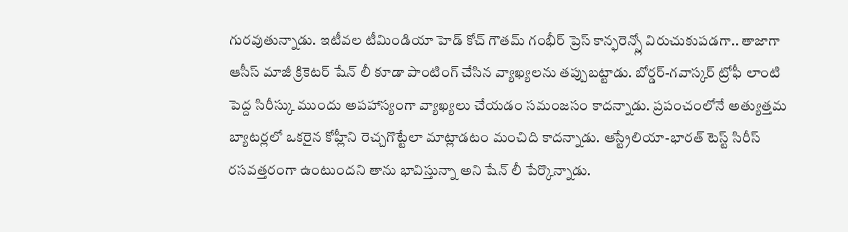గురవుతున్నాడు. ఇటీవల టీమిండియా హెడ్ కోచ్ గౌతమ్ గంభీర్ ప్రెస్ కాన్ఫరెన్స్లో విరుచుకుపడగా.. తాజాగా ఆసీస్ మాజీ క్రికెటర్ షేన్ లీ కూడా పాంటింగ్ చేసిన వ్యాఖ్యలను తప్పుబట్టాడు. బోర్డర్-గవాస్కర్ ట్రోఫీ లాంటి పెద్ద సిరీస్కు ముందు అపహాస్యంగా వ్యాఖ్యలు చేయడం సమంజసం కాదన్నాడు. ప్రపంచంలోనే అత్యుత్తమ బ్యాటర్లలో ఒకరైన కోహ్లీని రెచ్చగొట్టేలా మాట్లాడటం మంచిది కాదన్నాడు. ఆస్ట్రేలియా-భారత్ టెస్ట్ సిరీస్ రసవత్తరంగా ఉంటుందని తాను భావిస్తున్నా అని షేన్ లీ పేర్కొన్నాడు.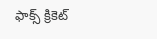ఫాక్స్ క్రికెట్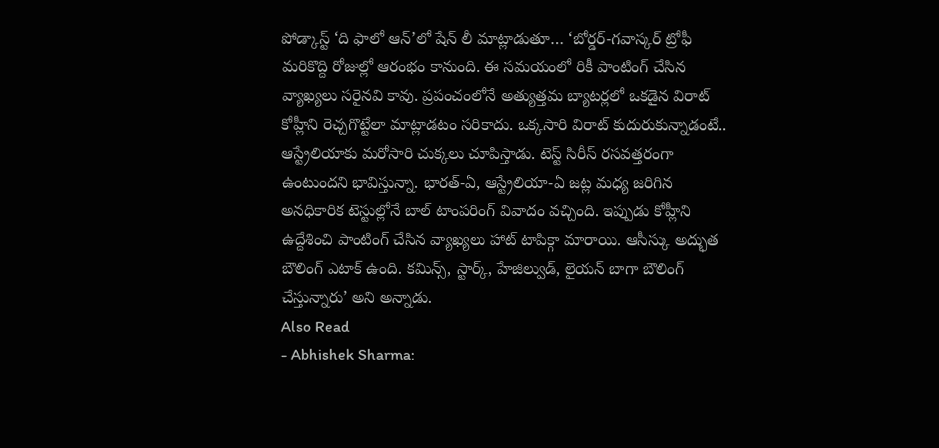పోడ్కాస్ట్ ‘ది ఫాలో ఆన్’లో షేన్ లీ మాట్లాడుతూ… ‘బోర్డర్-గవాస్కర్ ట్రోఫీ మరికొద్ది రోజుల్లో ఆరంభం కానుంది. ఈ సమయంలో రికీ పాంటింగ్ చేసిన వ్యాఖ్యలు సరైనవి కావు. ప్రపంచంలోనే అత్యుత్తమ బ్యాటర్లలో ఒకడైన విరాట్ కోహ్లీని రెచ్చగొట్టేలా మాట్లాడటం సరికాదు. ఒక్కసారి విరాట్ కుదురుకున్నాడంటే.. ఆస్ట్రేలియాకు మరోసారి చుక్కలు చూపిస్తాడు. టెస్ట్ సిరీస్ రసవత్తరంగా ఉంటుందని భావిస్తున్నా. భారత్-ఏ, ఆస్ట్రేలియా-ఏ జట్ల మధ్య జరిగిన అనధికారిక టెస్టుల్లోనే బాల్ టాంపరింగ్ వివాదం వచ్చింది. ఇప్పుడు కోహ్లీని ఉద్దేశించి పాంటింగ్ చేసిన వ్యాఖ్యలు హాట్ టాపిక్గా మారాయి. ఆసీస్కు అద్భుత బౌలింగ్ ఎటాక్ ఉంది. కమిన్స్, స్టార్క్, హేజిల్వుడ్, లైయన్ బాగా బౌలింగ్ చేస్తున్నారు’ అని అన్నాడు.
Also Read
- Abhishek Sharma: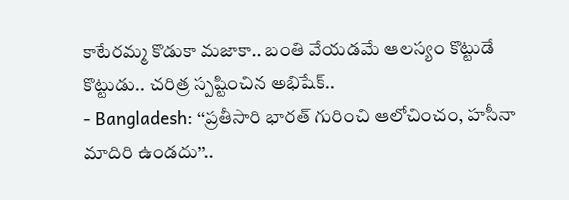కాటేరమ్మ కొడుకా మజాకా.. బంతి వేయడమే ఆలస్యం కొట్టుడే కొట్టుడు.. చరిత్ర స్పష్టించిన అభిషేక్..
- Bangladesh: ‘‘ప్రతీసారి భారత్ గురించి ఆలోచించం, హసీనా మాదిరి ఉండదు’’..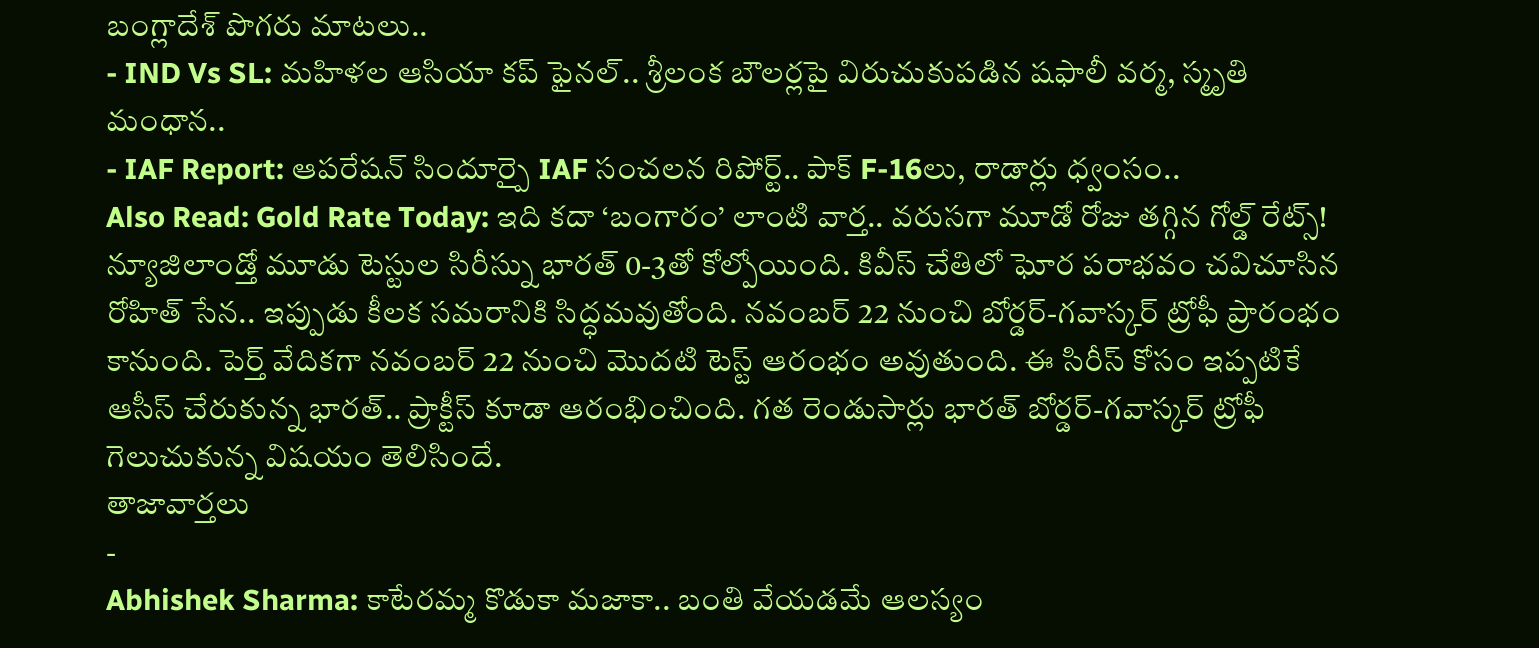బంగ్లాదేశ్ పొగరు మాటలు..
- IND Vs SL: మహిళల ఆసియా కప్ ఫైనల్.. శ్రీలంక బౌలర్లపై విరుచుకుపడిన షఫాలీ వర్మ, స్మృతి మంధాన..
- IAF Report: ఆపరేషన్ సిందూర్పై IAF సంచలన రిపోర్ట్.. పాక్ F-16లు, రాడార్లు ధ్వంసం..
Also Read: Gold Rate Today: ఇది కదా ‘బంగారం’ లాంటి వార్త.. వరుసగా మూడో రోజు తగ్గిన గోల్డ్ రేట్స్!
న్యూజిలాండ్తో మూడు టెస్టుల సిరీస్ను భారత్ 0-3తో కోల్పోయింది. కివీస్ చేతిలో ఘోర పరాభవం చవిచూసిన రోహిత్ సేన.. ఇప్పుడు కీలక సమరానికి సిద్ధమవుతోంది. నవంబర్ 22 నుంచి బోర్డర్-గవాస్కర్ ట్రోఫీ ప్రారంభం కానుంది. పెర్త్ వేదికగా నవంబర్ 22 నుంచి మొదటి టెస్ట్ ఆరంభం అవుతుంది. ఈ సిరీస్ కోసం ఇప్పటికే ఆసీస్ చేరుకున్న భారత్.. ప్రాక్టీస్ కూడా ఆరంభించింది. గత రెండుసార్లు భారత్ బోర్డర్-గవాస్కర్ ట్రోఫీ గెలుచుకున్న విషయం తెలిసిందే.
తాజావార్తలు
-
Abhishek Sharma: కాటేరమ్మ కొడుకా మజాకా.. బంతి వేయడమే ఆలస్యం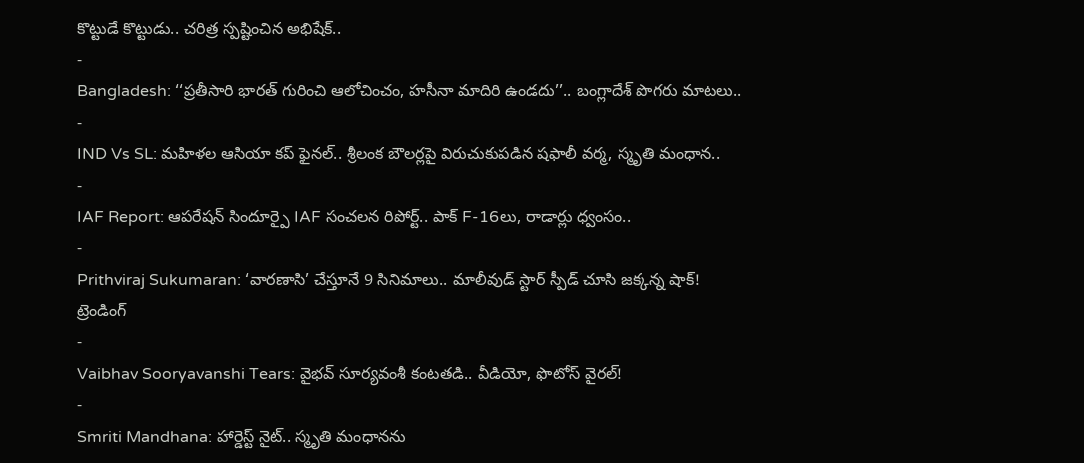కొట్టుడే కొట్టుడు.. చరిత్ర స్పష్టించిన అభిషేక్..
-
Bangladesh: ‘‘ప్రతీసారి భారత్ గురించి ఆలోచించం, హసీనా మాదిరి ఉండదు’’.. బంగ్లాదేశ్ పొగరు మాటలు..
-
IND Vs SL: మహిళల ఆసియా కప్ ఫైనల్.. శ్రీలంక బౌలర్లపై విరుచుకుపడిన షఫాలీ వర్మ, స్మృతి మంధాన..
-
IAF Report: ఆపరేషన్ సిందూర్పై IAF సంచలన రిపోర్ట్.. పాక్ F-16లు, రాడార్లు ధ్వంసం..
-
Prithviraj Sukumaran: ‘వారణాసి’ చేస్తూనే 9 సినిమాలు.. మాలీవుడ్ స్టార్ స్పీడ్ చూసి జక్కన్న షాక్!
ట్రెండింగ్
-
Vaibhav Sooryavanshi Tears: వైభవ్ సూర్యవంశీ కంటతడి.. వీడియో, ఫొటోస్ వైరల్!
-
Smriti Mandhana: హార్డెస్ట్ నైట్.. స్మృతి మంధానను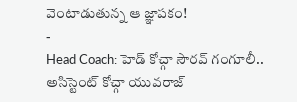వెంటాడుతున్న ఆ జ్ఞాపకం!
-
Head Coach: హెడ్ కోచ్గా సౌరవ్ గంగూలీ.. అసిస్టెంట్ కోచ్గా యువరాజ్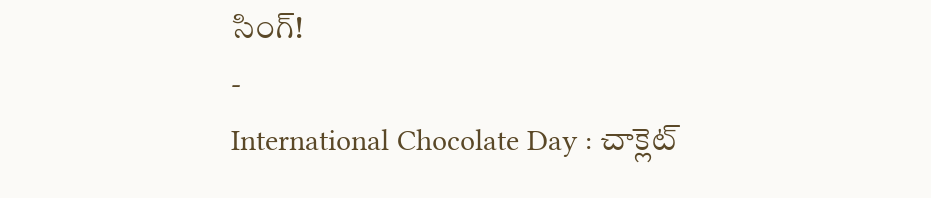సింగ్!
-
International Chocolate Day : చాక్లెట్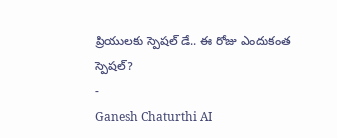ప్రియులకు స్పెషల్ డే.. ఈ రోజు ఎందుకంత స్పెషల్?
-
Ganesh Chaturthi AI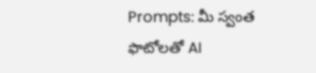Prompts: మీ స్వంత ఫొటోలతో AI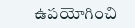ఉపయోగించి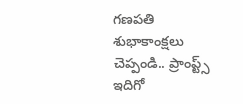గణపతి శుభాకాంక్షలు చెప్పండి.. ప్రాంప్ట్స్ ఇదిగో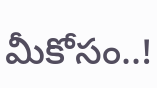మీకోసం..!